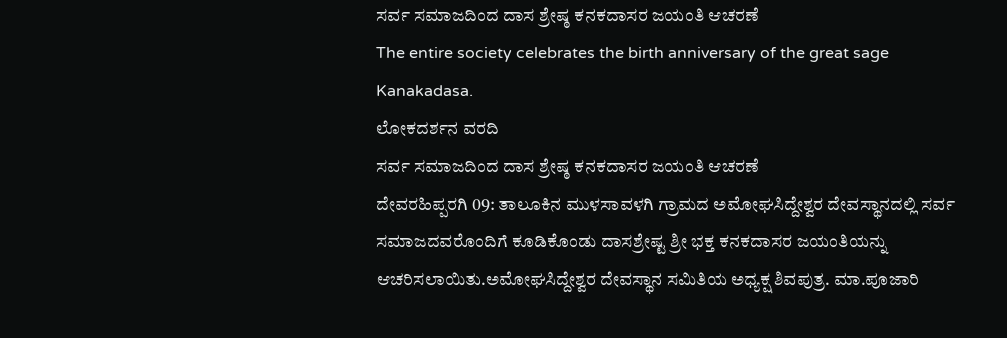ಸರ್ವ ಸಮಾಜದಿಂದ ದಾಸ ಶ್ರೇಷ್ಠ ಕನಕದಾಸರ ಜಯಂತಿ ಆಚರಣೆ
The entire society celebrates the birth anniversary of the great sage Kanakadasa.
ಲೋಕದರ್ಶನ ವರದಿ
ಸರ್ವ ಸಮಾಜದಿಂದ ದಾಸ ಶ್ರೇಷ್ಠ ಕನಕದಾಸರ ಜಯಂತಿ ಆಚರಣೆ
ದೇವರಹಿಪ್ಪರಗಿ 09: ತಾಲೂಕಿನ ಮುಳಸಾವಳಗಿ ಗ್ರಾಮದ ಅಮೋಘಸಿದ್ದೇಶ್ವರ ದೇವಸ್ಥಾನದಲ್ಲಿ ಸರ್ವ ಸಮಾಜದವರೊಂದಿಗೆ ಕೂಡಿಕೊಂಡು ದಾಸಶ್ರೇಷ್ಟ ಶ್ರೀ ಭಕ್ತ ಕನಕದಾಸರ ಜಯಂತಿಯನ್ನು ಆಚರಿಸಲಾಯಿತು.ಅಮೋಘಸಿದ್ದೇಶ್ವರ ದೇವಸ್ಥಾನ ಸಮಿತಿಯ ಅಧ್ಯಕ್ಷ ಶಿವಪುತ್ರ. ಮಾ.ಪೂಜಾರಿ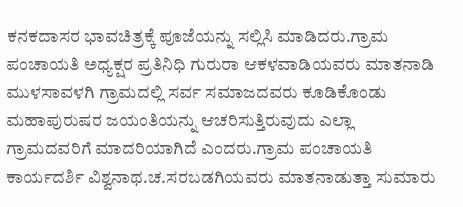ಕನಕದಾಸರ ಭಾವಚಿತ್ರಕ್ಕೆ ಪೂಜೆಯನ್ನು ಸಲ್ಲಿಸಿ ಮಾಡಿದರು.ಗ್ರಾಮ ಪಂಚಾಯತಿ ಅಧ್ಯಕ್ಷರ ಪ್ರತಿನಿಧಿ ಗುರುರಾ ಆಕಳವಾಡಿಯವರು ಮಾತನಾಡಿ ಮುಳಸಾವಳಗಿ ಗ್ರಾಮದಲ್ಲಿ ಸರ್ವ ಸಮಾಜದವರು ಕೂಡಿಕೊಂಡು ಮಹಾಪುರುಷರ ಜಯಂತಿಯನ್ನು ಆಚರಿಸುತ್ತಿರುವುದು ಎಲ್ಲಾ ಗ್ರಾಮದವರಿಗೆ ಮಾದರಿಯಾಗಿದೆ ಎಂದರು.ಗ್ರಾಮ ಪಂಚಾಯತಿ ಕಾರ್ಯದರ್ಶಿ ವಿಶ್ವನಾಥ.ಚ.ಸರಬಡಗಿಯವರು ಮಾತನಾಡುತ್ತಾ ಸುಮಾರು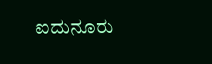ಐದುನೂರು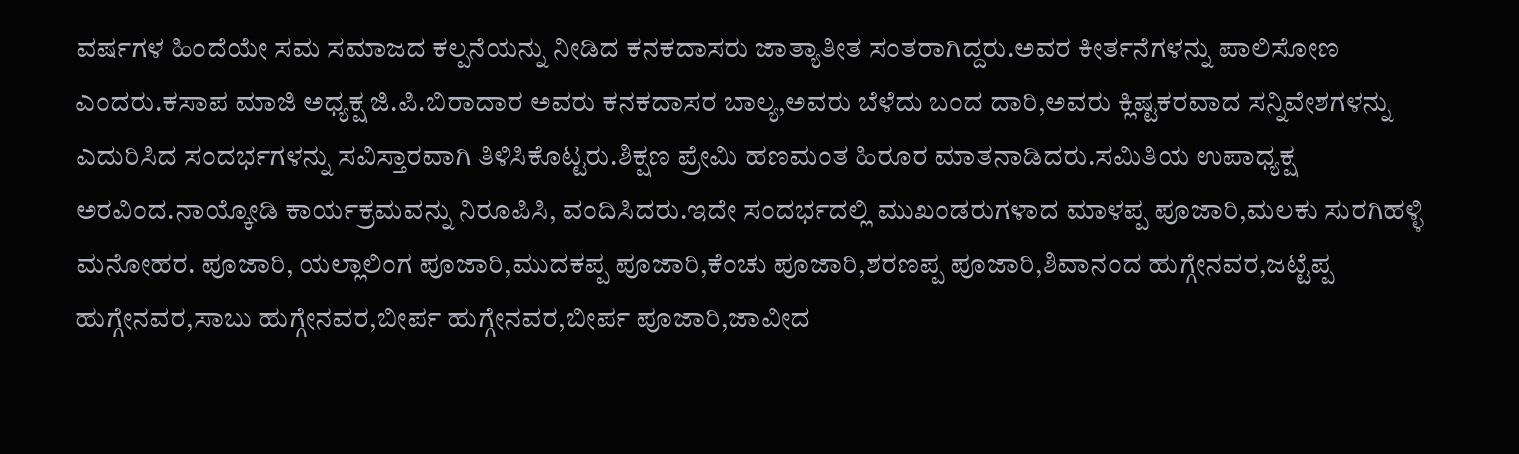ವರ್ಷಗಳ ಹಿಂದೆಯೇ ಸಮ ಸಮಾಜದ ಕಲ್ಪನೆಯನ್ನು ನೀಡಿದ ಕನಕದಾಸರು ಜಾತ್ಯಾತೀತ ಸಂತರಾಗಿದ್ದರು.ಅವರ ಕೀರ್ತನೆಗಳನ್ನು ಪಾಲಿಸೋಣ ಎಂದರು.ಕಸಾಪ ಮಾಜಿ ಅಧ್ಯಕ್ಷ ಜಿ.ಪಿ.ಬಿರಾದಾರ ಅವರು ಕನಕದಾಸರ ಬಾಲ್ಯ,ಅವರು ಬೆಳೆದು ಬಂದ ದಾರಿ,ಅವರು ಕ್ಲಿಷ್ಟಕರವಾದ ಸನ್ನಿವೇಶಗಳನ್ನು ಎದುರಿಸಿದ ಸಂದರ್ಭಗಳನ್ನು ಸವಿಸ್ತಾರವಾಗಿ ತಿಳಿಸಿಕೊಟ್ಟರು.ಶಿಕ್ಷಣ ಪ್ರೇಮಿ ಹಣಮಂತ ಹಿರೂರ ಮಾತನಾಡಿದರು.ಸಮಿತಿಯ ಉಪಾಧ್ಯಕ್ಷ ಅರವಿಂದ.ನಾಯ್ಕೋಡಿ ಕಾರ್ಯಕ್ರಮವನ್ನು ನಿರೂಪಿಸಿ, ವಂದಿಸಿದರು.ಇದೇ ಸಂದರ್ಭದಲ್ಲಿ ಮುಖಂಡರುಗಳಾದ ಮಾಳಪ್ಪ ಪೂಜಾರಿ,ಮಲಕು ಸುರಗಿಹಳ್ಳಿ ಮನೋಹರ. ಪೂಜಾರಿ, ಯಲ್ಲಾಲಿಂಗ ಪೂಜಾರಿ,ಮುದಕಪ್ಪ ಪೂಜಾರಿ,ಕೆಂಚು ಪೂಜಾರಿ,ಶರಣಪ್ಪ ಪೂಜಾರಿ,ಶಿವಾನಂದ ಹುಗ್ಗೇನವರ,ಜಟ್ಟೆಪ್ಪ ಹುಗ್ಗೇನವರ,ಸಾಬು ಹುಗ್ಗೇನವರ,ಬೀರ್ಪ ಹುಗ್ಗೇನವರ,ಬೀರ್ಪ ಪೂಜಾರಿ,ಜಾವೀದ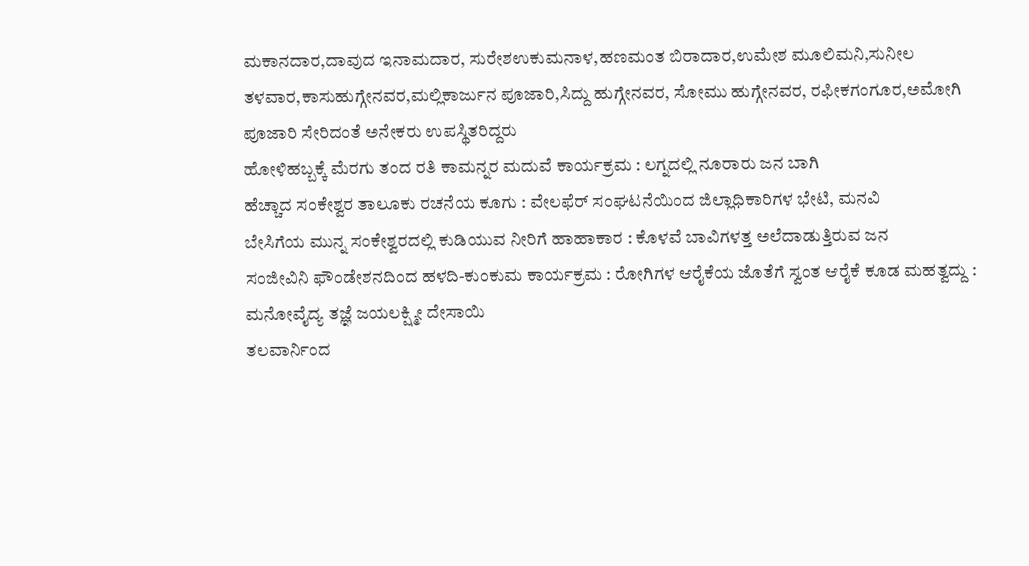ಮಕಾನದಾರ,ದಾವುದ ಇನಾಮದಾರ, ಸುರೇಶಉಕುಮನಾಳ,ಹಣಮಂತ ಬಿರಾದಾರ,ಉಮೇಶ ಮೂಲಿಮನಿ,ಸುನೀಲ ತಳವಾರ,ಕಾಸುಹುಗ್ಗೇನವರ,ಮಲ್ಲಿಕಾರ್ಜುನ ಪೂಜಾರಿ,ಸಿದ್ದು ಹುಗ್ಗೇನವರ, ಸೋಮು ಹುಗ್ಗೇನವರ, ರಫೀಕಗಂಗೂರ,ಅಮೋಗಿ ಪೂಜಾರಿ ಸೇರಿದಂತೆ ಅನೇಕರು ಉಪಸ್ಥಿತರಿದ್ದರು
ಹೋಳಿಹಬ್ಬಕ್ಕೆ ಮೆರಗು ತಂದ ರತಿ ಕಾಮನ್ನರ ಮದುವೆ ಕಾರ್ಯಕ್ರಮ : ಲಗ್ನದಲ್ಲಿ ನೂರಾರು ಜನ ಬಾಗಿ
ಹೆಚ್ಚಾದ ಸಂಕೇಶ್ವರ ತಾಲೂಕು ರಚನೆಯ ಕೂಗು : ವೇಲಫೆರ್ ಸಂಘಟನೆಯಿಂದ ಜಿಲ್ಲಾಧಿಕಾರಿಗಳ ಭೇಟಿ, ಮನವಿ
ಬೇಸಿಗೆಯ ಮುನ್ನ ಸಂಕೇಶ್ವರದಲ್ಲಿ ಕುಡಿಯುವ ನೀರಿಗೆ ಹಾಹಾಕಾರ : ಕೊಳವೆ ಬಾವಿಗಳತ್ತ ಅಲೆದಾಡುತ್ತಿರುವ ಜನ
ಸಂಜೀವಿನಿ ಫೌಂಡೇಶನದಿಂದ ಹಳದಿ-ಕುಂಕುಮ ಕಾರ್ಯಕ್ರಮ : ರೋಗಿಗಳ ಆರೈಕೆಯ ಜೊತೆಗೆ ಸ್ವಂತ ಆರೈಕೆ ಕೂಡ ಮಹತ್ವದ್ದು : ಮನೋವೈದ್ಯ ತಜ್ಞೆ ಜಯಲಕ್ಷ್ಮೀ ದೇಸಾಯಿ
ತಲವಾರ್ನಿಂದ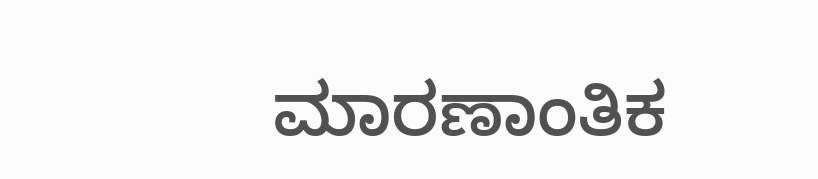ಮಾರಣಾಂತಿಕ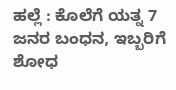ಹಲ್ಲೆ : ಕೊಲೆಗೆ ಯತ್ನ 7 ಜನರ ಬಂಧನ, ಇಬ್ಬರಿಗೆ ಶೋಧ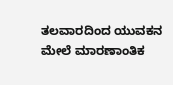ತಲವಾರದಿಂದ ಯುವಕನ ಮೇಲೆ ಮಾರಣಾಂತಿಕ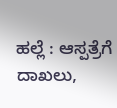ಹಲ್ಲೆ : ಆಸ್ಪತ್ರೆಗೆ ದಾಖಲು,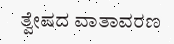ತ್ವೇಷದ ವಾತಾವರಣ